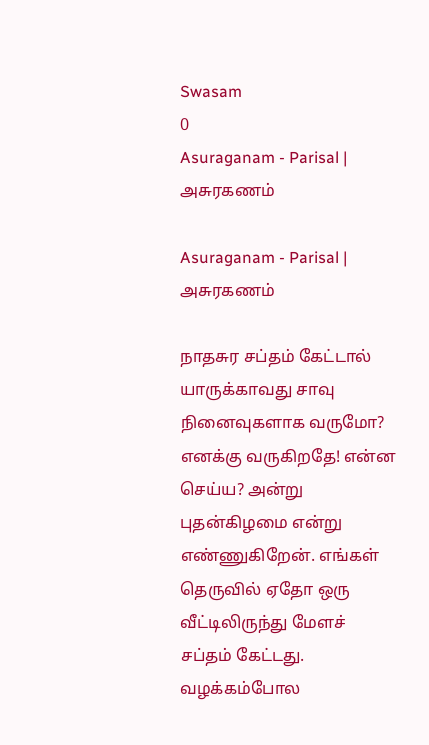Swasam
0
Asuraganam - Parisal | அசுரகணம்

Asuraganam - Parisal | அசுரகணம்

நாதசுர சப்தம் கேட்டால் யாருக்காவது சாவு நினைவுகளாக வருமோ? எனக்கு வருகிறதே! என்ன செய்ய? அன்று புதன்கிழமை என்று எண்ணுகிறேன். எங்கள் தெருவில் ஏதோ ஒரு வீட்டிலிருந்து மேளச் சப்தம் கேட்டது. வழக்கம்போல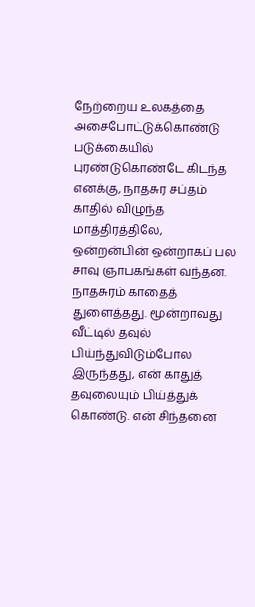நேற்றைய உலகத்தை அசைபோட்டுக்கொண்டு படுக்கையில் புரண்டுகொண்டே கிடந்த எனக்கு, நாதசுர சப்தம் காதில் விழுந்த மாத்திரத்திலே, ஒன்றன்பின் ஒன்றாகப் பல சாவு ஞாபகங்கள் வந்தன. நாதசுரம் காதைத் துளைத்தது. மூன்றாவது வீட்டில் தவுல் பிய்ந்துவிடும்போல இருந்தது, என் காதுத் தவுலையும் பிய்த்துக் கொண்டு. என் சிந்தனை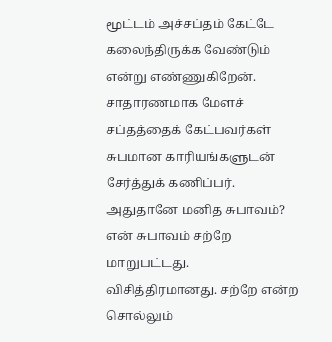மூட்டம் அச்சப்தம் கேட்டே கலைந்திருக்க வேண்டும் என்று எண்ணுகிறேன். சாதாரணமாக மேளச் சப்தத்தைக் கேட்பவர்கள் சுபமான காரியங்களுடன் சேர்த்துக் கணிப்பர். அதுதானே மனித சுபாவம்? என் சுபாவம் சற்றே மாறுபட்டது. விசித்திரமானது. சற்றே என்ற சொல்லும்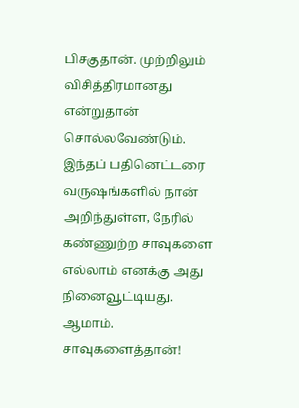பிசகுதான். முற்றிலும் விசித்திரமானது என்றுதான் சொல்லவேண்டும். இந்தப் பதினெட்டரை வருஷங்களில் நான் அறிந்துள்ள, நேரில் கண்ணுற்ற சாவுகளை எல்லாம் எனக்கு அது நினைவூட்டியது. ஆமாம். சாவுகளைத்தான்!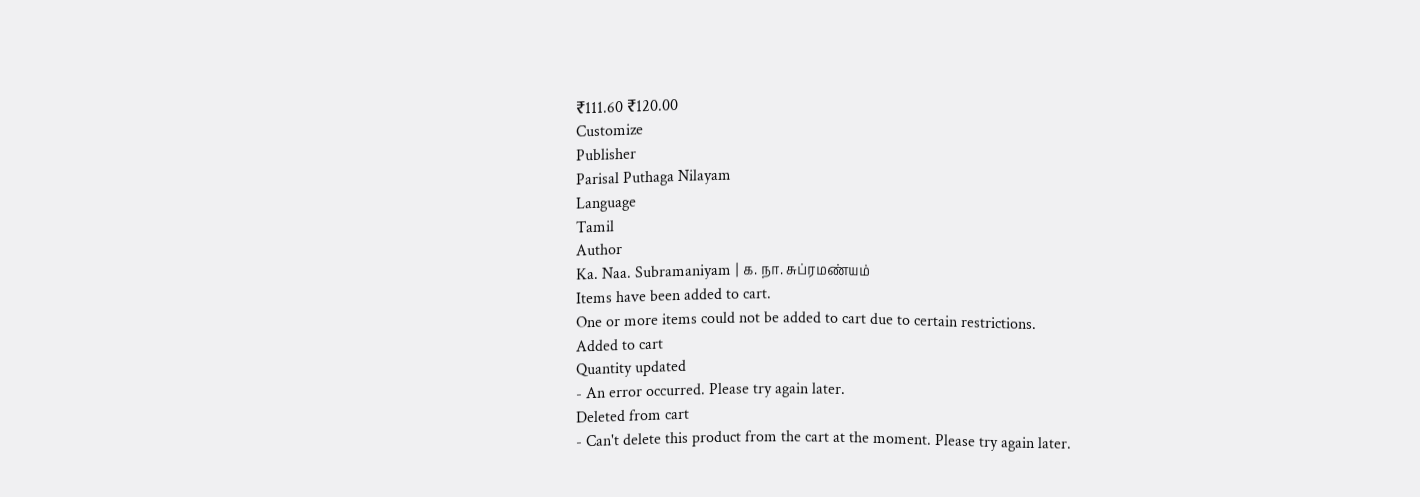₹111.60 ₹120.00
Customize
Publisher
Parisal Puthaga Nilayam
Language
Tamil
Author
Ka. Naa. Subramaniyam | க. நா. சுப்ரமண்யம்
Items have been added to cart.
One or more items could not be added to cart due to certain restrictions.
Added to cart
Quantity updated
- An error occurred. Please try again later.
Deleted from cart
- Can't delete this product from the cart at the moment. Please try again later.